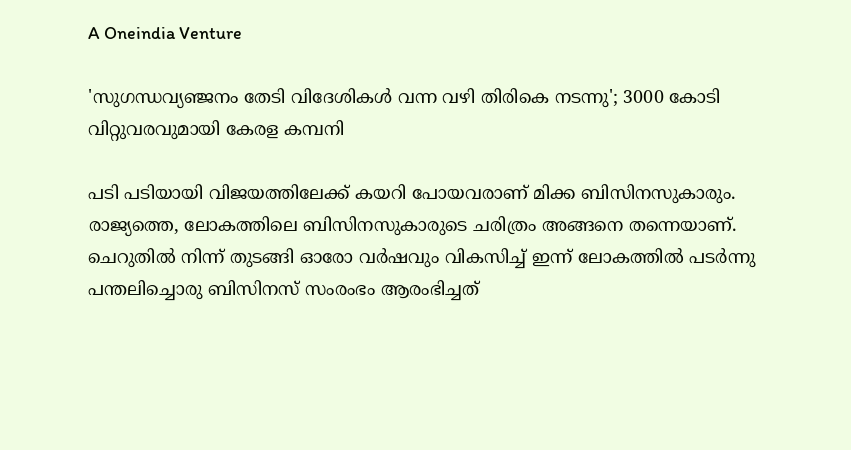A Oneindia Venture

'സുഗന്ധവ്യഞ്ജനം തേടി വിദേശികൾ വന്ന വഴി തിരികെ നടന്നു'; 3000 കോടി വിറ്റുവരവുമായി കേരള കമ്പനി

പടി പടിയായി വിജയത്തിലേക്ക് കയറി പോയവരാണ് മിക്ക ബിസിനസുകാരും. രാജ്യത്തെ, ലോകത്തിലെ ബിസിനസുകാരുടെ ചരിത്രം അങ്ങനെ തന്നെയാണ്. ചെറുതിൽ നിന്ന് തുടങ്ങി ഓരോ വർഷവും വികസിച്ച് ഇന്ന് ലോകത്തിൽ പടർന്നു പന്തലിച്ചൊരു ബിസിനസ് സംരംഭം ആരംഭിച്ചത്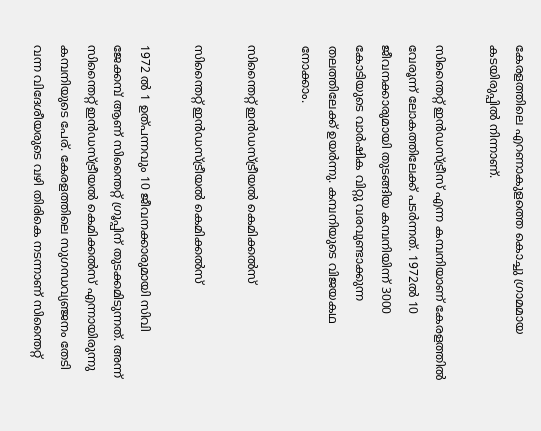കേരളത്തിലെ എറണാകുളത്തെ കൊച്ചു ഗ്രാമമായ കടയിരുപ്പിൽ നിന്നാണ്.

സിന്തൈറ്റ് ഇൻഡസ്ട്രീസ് എന്ന കമ്പനിയാണ് കേരളത്തിൽ വേരൂന്ന് ലോകത്തിലേക്ക് പടർന്നത്. 1972ൽ 10 ജീവനക്കാരുമായി തുടങ്ങിയ കമ്പനിയിന്ന് 3000 കോടിയുടെ വാർഷിക വിറ്റു വരവുണ്ടാക്കുന്ന തലത്തിലേക്ക് ഉയർന്നു. കമ്പനിയുടെ വിജയകഥ നോക്കാം.

സിന്തൈറ്റ് ഇന്‍ഡസ്ട്രീയല്‍ കെമിക്കല്‍സ്

സിന്തൈറ്റ് ഇന്‍ഡസ്ട്രീയല്‍ കെമിക്കല്‍സ്

1972 ല്‍ 1 ഉത്പന്നവും 10 ജീവ‌നക്കാരുമായി സിവി ജേക്കമ്പ് ആണ് സിന്തൈറ്റ് ഗ്രൂപ്പിന് തുടക്കമിടുന്നത്. അന്ന് സിന്തൈറ്റ് ഇന്‍ഡസ്ട്രീയല്‍ കെമിക്കല്‍സ് എന്നായിരുന്നു കമ്പനിയുടെ പേര്. കേരളത്തിലെ സുഗന്ധവ്യഞ്ജനം തേടി വന്ന വിദേശീയരുടെ വഴി തിരികെ നടന്നാണ് സിന്തൈറ്റ്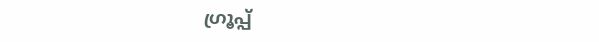ഗ്രൂപ്പ്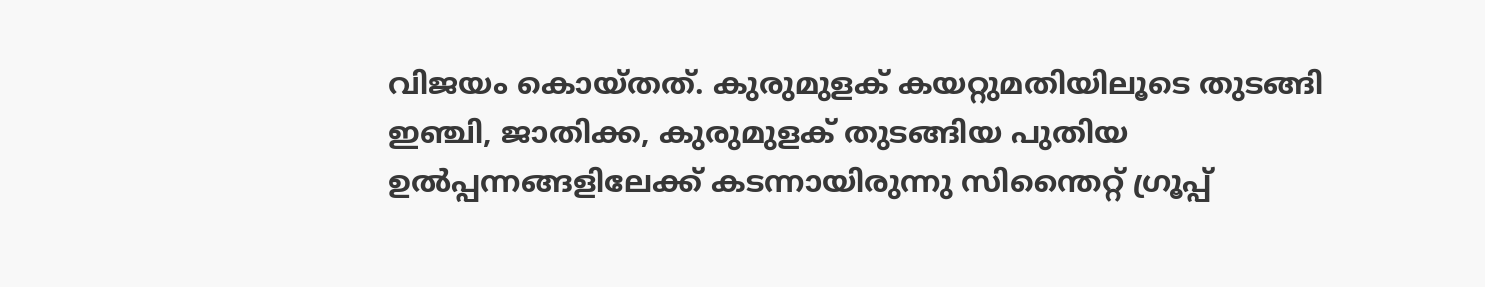വിജയം കൊയ്തത്. കുരുമുളക് കയറ്റുമതിയിലൂടെ തുടങ്ങി ഇഞ്ചി, ജാതിക്ക, കുരുമുളക് തുടങ്ങിയ പുതിയ ഉല്‍പ്പന്നങ്ങളിലേക്ക് കടന്നായിരുന്നു സിന്തൈറ്റ് ഗ്രൂപ്പ്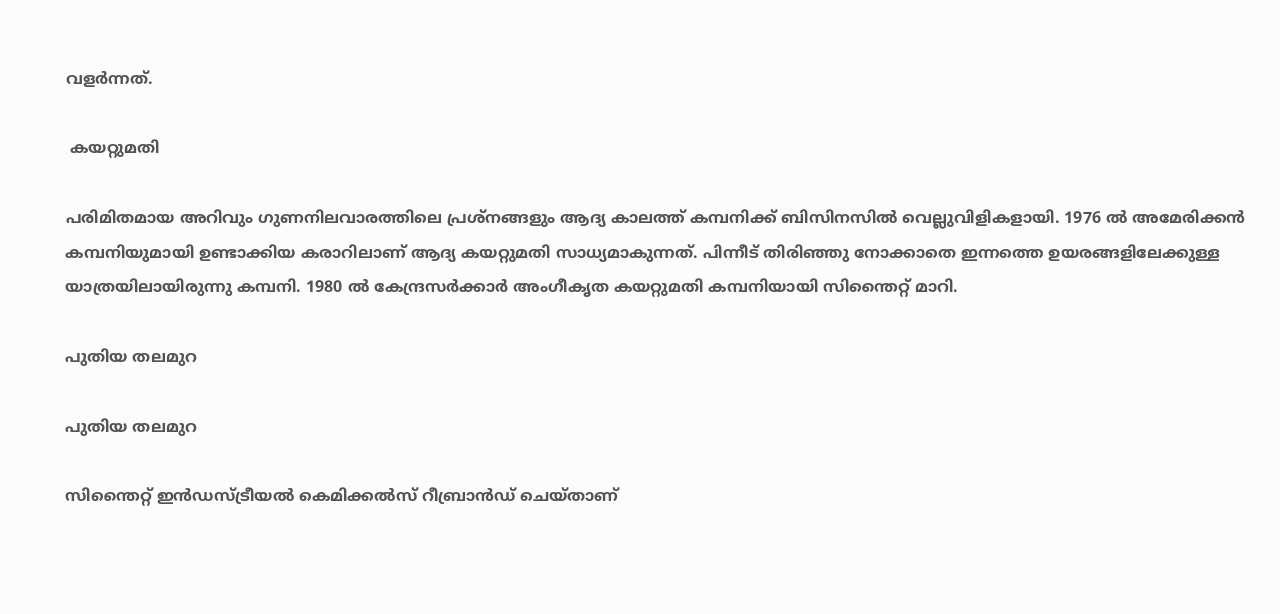വളർന്നത്.

 കയറ്റുമതി

പരിമിതമായ അറിവും ഗുണനിലവാരത്തിലെ പ്രശ്നങ്ങളും ആദ്യ കാലത്ത് കമ്പനിക്ക് ബിസിനസിൽ വെല്ലുവിളികളായി. 1976 ൽ അമേരിക്കൻ കമ്പനിയുമായി ഉണ്ടാക്കിയ കരാറിലാണ് ആദ്യ കയറ്റുമതി സാധ്യമാകുന്നത്. പിന്നീട് തിരിഞ്ഞു നോക്കാതെ ഇന്നത്തെ ഉയരങ്ങളിലേക്കുള്ള യാത്രയിലായിരുന്നു കമ്പനി. 1980 ൽ കേന്ദ്രസർക്കാർ അംഗീകൃത കയറ്റുമതി കമ്പനിയായി സിന്തൈറ്റ് മാറി.

പുതിയ തലമുറ

പുതിയ തലമുറ

സിന്തൈറ്റ് ഇന്‍ഡസ്ട്രീയല്‍ കെമിക്കല്‍സ് റീബ്രാന്‍ഡ് ചെയ്താണ്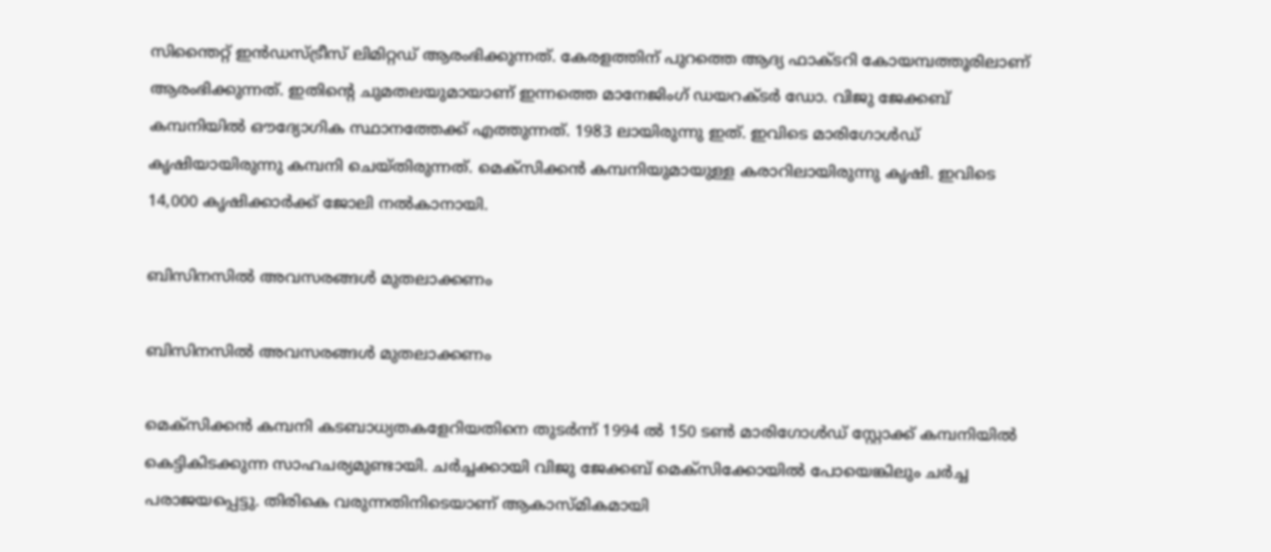സിന്തൈറ്റ് ഇന്‍ഡസ്ട്രീസ് ലിമിറ്റഡ് ആരംഭിക്കുന്നത്. കേരളത്തിന് പുറത്തെ ആദ്യ ഫാക്ടറി കോയമ്പത്തൂരിലാണ് ആരംഭിക്കുന്നത്. ഇതിന്റെ ചുമതലയുമായാണ് ഇന്നത്തെ മാനേജിംഗ് ഡയറക്ടർ ഡോ. വിജു ജേക്കബ് കമ്പനിയിൽ ഔദ്യോഗിക സ്ഥാനത്തേക്ക് എത്തുന്നത്. 1983 ലായിരുന്നു ഇത്. ഇവിടെ മാരിഗോൾഡ് കൃഷിയായിരുന്നു കമ്പനി ചെയ്തിരുന്നത്. മെക്സിക്കൻ കമ്പനിയുമായുള്ള കരാറിലായിരുന്നു കൃഷി. ഇവിടെ 14,000 കൃഷിക്കാർക്ക് ജോലി നൽകാനായി.

ബിസിനസിൽ അവസരങ്ങൾ മുതലാക്കണം

ബിസിനസിൽ അവസരങ്ങൾ മുതലാക്കണം

മെക്സിക്കൻ കമ്പനി കടബാധ്യതകളേറിയതിനെ തുടർന്ന് 1994 ല്‍ 150 ടണ്‍ മാരിഗോൾഡ് സ്റ്റോക്ക് കമ്പനിയിൽ കെട്ടികിടക്കുന്ന സാഹചര്യമുണ്ടായി. ചർച്ചക്കായി വിജു ജേക്കബ് മെക്സിക്കോയിൽ പോയെങ്കിലും ചർച്ച പരാജയപ്പെട്ടു. തിരികെ വരുന്നതിനിടെയാണ് ആകാസ്മികമായി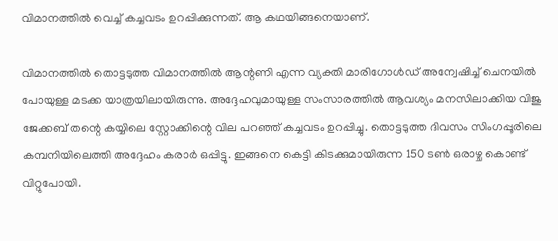വിമാനത്തിൽ വെച്ച് കച്ചവടം ഉറപ്പിക്കുന്നത്. ആ കഥയിങ്ങനെയാണ്.

വിമാനത്തിൽ തൊട്ടടുത്ത വിമാനത്തില്‍ ആന്റണി എന്ന വ്യക്തി മാരിഗോൾഡ് അന്വേഷിച്ച് ചെനയിൽ പോയുള്ള മടക്ക യാത്രയിലായിരുന്നു. അദ്ദേഹവുമായുള്ള സംസാരത്തിൽ ആവശ്യം മനസിലാക്കിയ വിജു ജേക്കബ് തന്റെ കയ്യിലെ സ്റ്റോക്കിന്റെ വില പറഞ്ഞ് കച്ചവടം ഉറപ്പിച്ചു. തൊട്ടടുത്ത ദിവസം സിംഗപ്പൂരിലെ കമ്പനിയിലെത്തി അദ്ദേഹം കരാർ ഒപ്പിട്ടു. ഇങ്ങനെ കെട്ടി കിടക്കുമായിരുന്ന 150 ടണ്‍ ഒരാഴ്ച കൊണ്ട് വിറ്റുപോയി.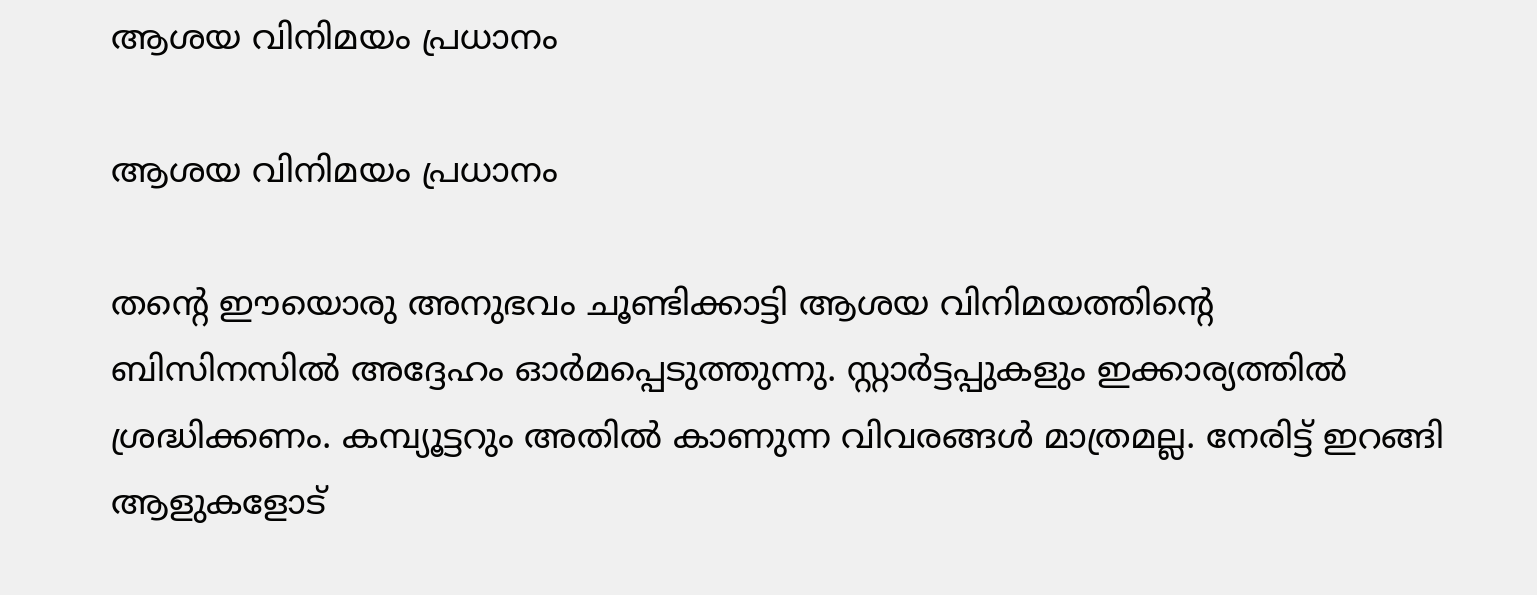ആശയ വിനിമയം പ്രധാനം

ആശയ വിനിമയം പ്രധാനം

തന്റെ ഈയൊരു അനുഭവം ചൂണ്ടിക്കാട്ടി ആശയ വിനിമയത്തിന്റെ ബിസിനസിൽ അദ്ദേഹം ഓർമപ്പെടുത്തുന്നു. സ്റ്റാർട്ടപ്പുകളും ഇക്കാര്യത്തിൽ ശ്രദ്ധിക്കണം. കമ്പ്യൂട്ടറും അതിൽ കാണുന്ന വിവരങ്ങൾ മാത്രമല്ല. നേരിട്ട് ഇറങ്ങി ആളുകളോട്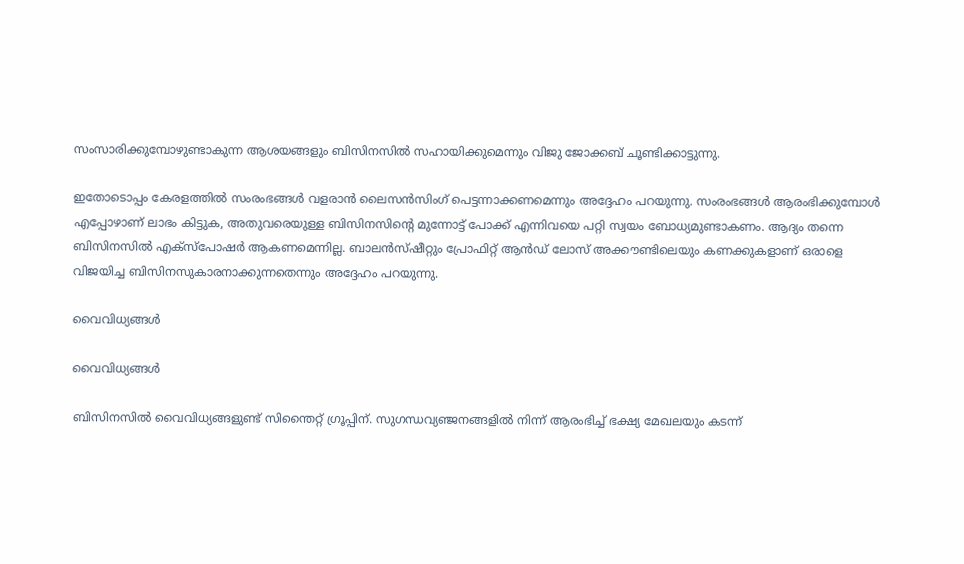സംസാരിക്കുമ്പോഴുണ്ടാകുന്ന ആശയങ്ങളും ബിസിനസിൽ സഹായിക്കുമെന്നും വിജു ജോക്കബ് ചൂണ്ടിക്കാട്ടുന്നു.

ഇതോടൊപ്പം കേരളത്തിൽ സംരംഭങ്ങൾ വളരാൻ ലൈസന്‍സിംഗ് പെട്ടന്നാക്കണമെന്നും അദ്ദേഹം പറയുന്നു. സംരംഭങ്ങൾ ആരംഭിക്കുമ്പോൾ എപ്പോഴാണ് ലാഭം കിട്ടുക, അതുവരെയുള്ള ബിസിനസിന്റെ മുന്നോട്ട് പോക്ക് എന്നിവയെ പറ്റി സ്വയം ബോധ്യമുണ്ടാകണം. ആദ്യം തന്നെ ബിസിനസിൽ എക്‌സ്‌പോഷർ ആകണമെന്നില്ല. ബാലന്‍സ്ഷീറ്റും പ്രോഫിറ്റ് ആന്‍ഡ് ലോസ് അക്കൗണ്ടിലെയും കണക്കുകളാണ് ഒരാളെ വിജയിച്ച ബിസിനസുകാരനാക്കുന്നതെന്നും അദ്ദേഹം പറയുന്നു.

വൈവിധ്യങ്ങള്‍

വൈവിധ്യങ്ങള്‍

ബിസിനസിൽ വൈവിധ്യങ്ങളുണ്ട് സിന്തൈറ്റ് ഗ്രൂപ്പിന്. സുഗന്ധവ്യഞ്ജനങ്ങളില്‍ നിന്ന് ആരംഭിച്ച് ഭക്ഷ്യ മേഖലയും കടന്ന്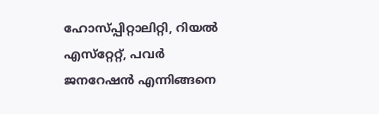ഹോസ്പ്പിറ്റാലിറ്റി, റിയല്‍ എസ്‌റ്റേറ്റ്, പവര്‍ ജനറേഷന്‍ എന്നിങ്ങനെ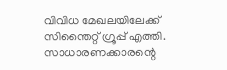വിവിധ മേഖലയിലേക്ക് സിന്തൈറ്റ് ഗ്രൂപ്പ് എത്തി. സാധാരണക്കാരന്റെ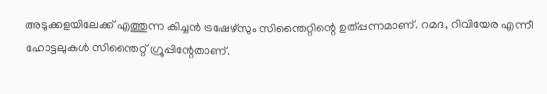അടുക്കളയിലേക്ക് എത്തുന്ന കിച്ചന്‍ ട്രഷേഴ്‌സും സിന്തൈറ്റിന്റെ ഉത്പ്പന്നമാണ്. റമദ, റിവിയേര എന്നീ ഹോട്ടലുകൾ സിന്തൈറ്റ് ഗ്രൂപ്പിന്റേതാണ്.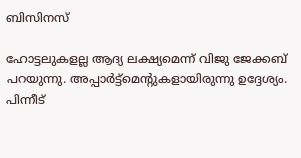ബിസിനസ്

ഹോട്ടലുകളല്ല ആദ്യ ലക്ഷ്യമെന്ന് വിജു ജേക്കബ് പറയുന്നു. അപ്പാര്‍ട്ട്‌മെന്റുകളായിരുന്നു ഉദ്ദേശ്യം. പിന്നീട്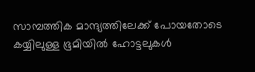സാമ്പത്തിക മാന്ദ്യത്തിലേക്ക് പോയതോടെ കയ്യിലുള്ള ഭൂമിയില്‍ ഹോട്ടലുകള്‍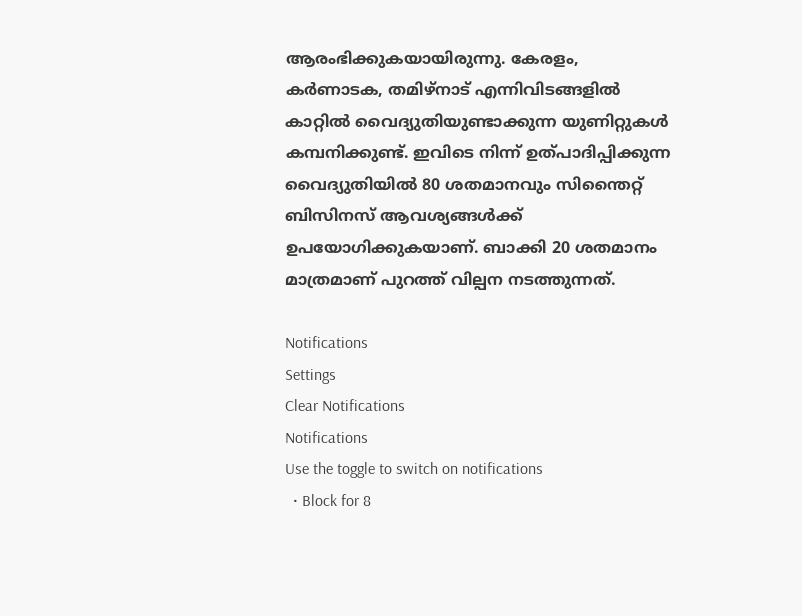ആരംഭിക്കുകയായിരുന്നു. കേരളം, കർണാടക, തമിഴ്‌നാട് എന്നിവിടങ്ങളിൽ കാറ്റില്‍ വൈദ്യുതിയുണ്ടാക്കുന്ന യുണിറ്റുകൾ കമ്പനിക്കുണ്ട്. ഇവിടെ നിന്ന് ഉത്പാദിപ്പിക്കുന്ന വൈദ്യുതിയില്‍ 80 ശതമാനവും സിന്തൈറ്റ് ബിസിനസ് ആവശ്യങ്ങൾക്ക് ഉപയോഗിക്കുകയാണ്. ബാക്കി 20 ശതമാനം മാത്രമാണ് പുറത്ത് വില്പന നടത്തുന്നത്.

Notifications
Settings
Clear Notifications
Notifications
Use the toggle to switch on notifications
  • Block for 8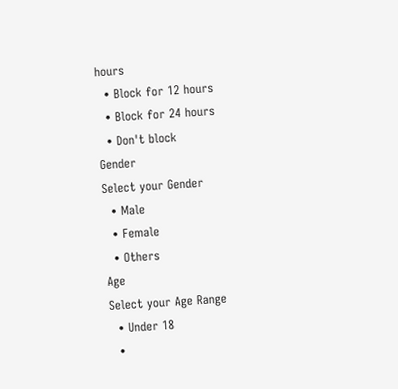hours
  • Block for 12 hours
  • Block for 24 hours
  • Don't block
Gender
Select your Gender
  • Male
  • Female
  • Others
Age
Select your Age Range
  • Under 18
  •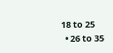18 to 25
  • 26 to 35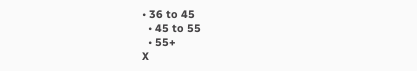• 36 to 45
  • 45 to 55
  • 55+
X